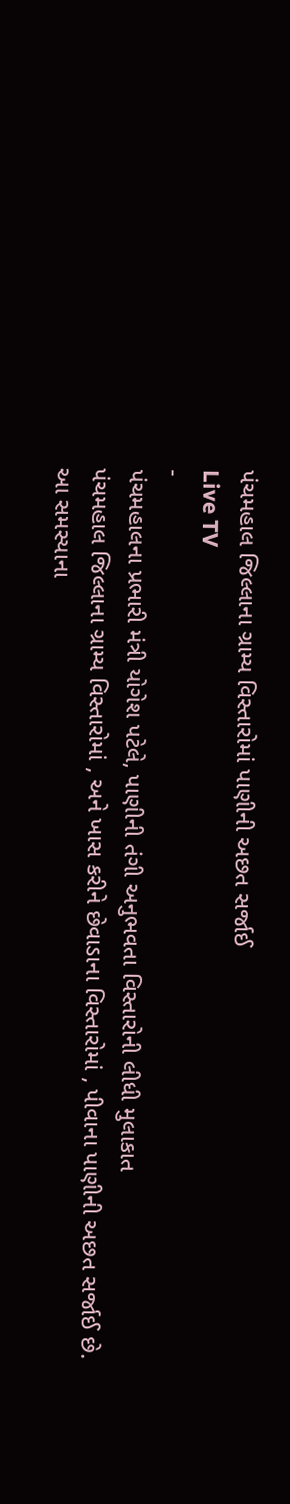પંચમહાલ જિલ્લાના ગ્રામ્ય વિસ્તારોમાં પાણીની અછત સર્જાઈ
Live TV
-
પંચમહાલના પ્રભારી મંત્રી યોગેશ પટેલે, પાણીની તંગી અનુભવતા વિસ્તારોની લીધી મુલાકાત
પંચમહાલ જિલ્લાના ગ્રામ્ય વિસ્તારોમાં , અને ખાસ કરીને છેવાડાના વિસ્તારોમાં , પીવાના પાણીની અછત સર્જાઈ છે. આ સમસ્યાના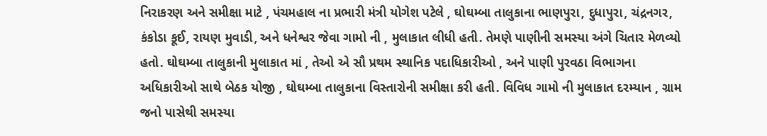નિરાકરણ અને સમીક્ષા માટે , પંચમહાલ ના પ્રભારી મંત્રી યોગેશ પટેલે , ઘોઘમ્બા તાલુકાના ભાણપુરા, દુધાપુરા, ચંદ્રનગર, કંકોડા કૂઈ, રાયણ મુવાડી, અને ધનેશ્વર જેવા ગામો ની , મુલાકાત લીધી હતી. તેમણે પાણીની સમસ્યા અંગે ચિતાર મેળવ્યો હતો. ઘોઘમ્બા તાલુકાની મુલાકાત માં , તેઓ એ સૌ પ્રથમ સ્થાનિક પદાધિકારીઓ , અને પાણી પુરવઠા વિભાગના અધિકારીઓ સાથે બેઠક યોજી , ઘોઘમ્બા તાલુકાના વિસ્તારોની સમીક્ષા કરી હતી. વિવિધ ગામો ની મુલાકાત દરમ્યાન , ગ્રામ જનો પાસેથી સમસ્યા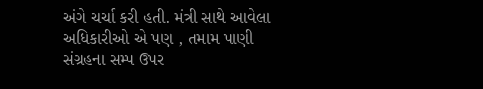અંગે ચર્ચા કરી હતી. મંત્રી સાથે આવેલા અધિકારીઓ એ પણ , તમામ પાણી સંગ્રહના સમ્પ ઉપર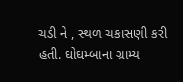ચડી ને , સ્થળ ચકાસણી કરી હતી. ઘોઘમ્બાના ગ્રામ્ય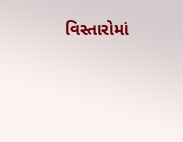વિસ્તારોમાં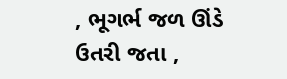, ભૂગર્ભ જળ ઊંડે ઉતરી જતા ,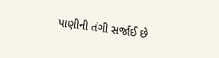પાણીની તંગી સર્જાઈ છે